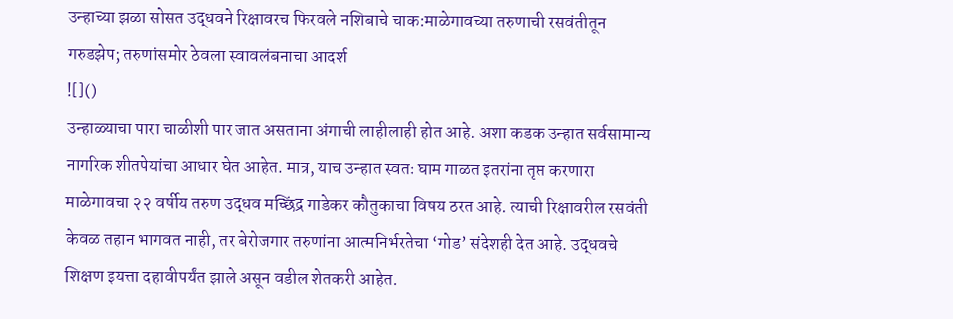उन्हाच्या झळा सोसत उद्धवने रिक्षावरच फिरवले नशिबाचे चाक:माळेगावच्या तरुणाची रसवंतीतून गरुडझेप; तरुणांसमोर ठेवला स्वावलंबनाचा आदर्श
![]()
उन्हाळ्याचा पारा चाळीशी पार जात असताना अंगाची लाहीलाही होत आहे. अशा कडक उन्हात सर्वसामान्य नागरिक शीतपेयांचा आधार घेत आहेत. मात्र, याच उन्हात स्वतः घाम गाळत इतरांना तृप्त करणारा माळेगावचा २२ वर्षीय तरुण उद्धव मच्छिंद्र गाडेकर कौतुकाचा विषय ठरत आहे. त्याची रिक्षावरील रसवंती केवळ तहान भागवत नाही, तर बेरोजगार तरुणांना आत्मनिर्भरतेचा ‘गोड’ संदेशही देत आहे. उद्धवचे शिक्षण इयत्ता दहावीपर्यंत झाले असून वडील शेतकरी आहेत.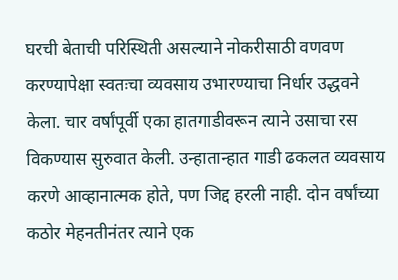घरची बेताची परिस्थिती असल्याने नोकरीसाठी वणवण करण्यापेक्षा स्वतःचा व्यवसाय उभारण्याचा निर्धार उद्धवने केला. चार वर्षांपूर्वी एका हातगाडीवरून त्याने उसाचा रस विकण्यास सुरुवात केली. उन्हातान्हात गाडी ढकलत व्यवसाय करणे आव्हानात्मक होते, पण जिद्द हरली नाही. दोन वर्षांच्या कठोर मेहनतीनंतर त्याने एक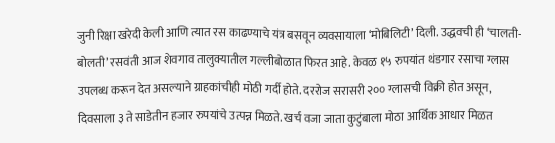जुनी रिक्षा खरेदी केली आणि त्यात रस काढण्याचे यंत्र बसवून व्यवसायाला ‘मोबिलिटी’ दिली. उद्धवची ही ‘चालती-बोलती’ रसवंती आज शेवगाव तालुक्यातील गल्लीबोळात फिरत आहे. केवळ १५ रुपयांत थंडगार रसाचा ग्लास उपलब्ध करून देत असल्याने ग्राहकांचीही मोठी गर्दी होते. दररोज सरासरी २०० ग्लासची विक्री होत असून, दिवसाला ३ ते साडेतीन हजार रुपयांचे उत्पन्न मिळते. खर्च वजा जाता कुटुंबाला मोठा आर्थिक आधार मिळत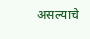असल्याचे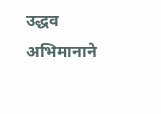उद्धव अभिमानाने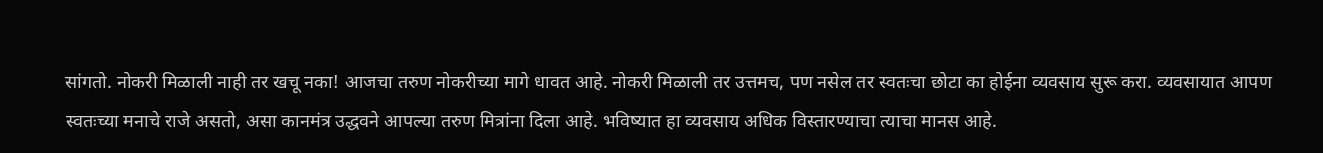सांगतो. नोकरी मिळाली नाही तर खचू नका! आजचा तरुण नोकरीच्या मागे धावत आहे. नोकरी मिळाली तर उत्तमच, पण नसेल तर स्वतःचा छोटा का होईना व्यवसाय सुरू करा. व्यवसायात आपण स्वतःच्या मनाचे राजे असतो, असा कानमंत्र उद्धवने आपल्या तरुण मित्रांना दिला आहे. भविष्यात हा व्यवसाय अधिक विस्तारण्याचा त्याचा मानस आहे.